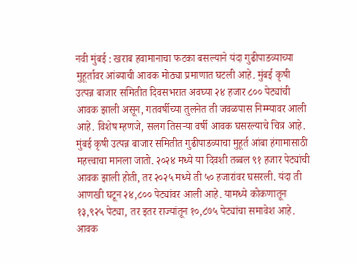नवी मुंबई : खराब हवामानाचा फटका बसल्याने यंदा गुढीपाडव्याच्या मुहूर्तावर आंब्याची आवक मोठ्या प्रमाणात घटली आहे. मुंबई कृषी उत्पन्न बाजार समितीत दिवसभरात अवघ्या २४ हजार ८०० पेट्यांची आवक झाली असून, गतवर्षीच्या तुलनेत ती जवळपास निम्म्यावर आली आहे. विशेष म्हणजे, सलग तिसऱ्या वर्षी आवक घसरल्याचे चित्र आहे.
मुंबई कृषी उत्पन्न बाजार समितीत गुढीपाडव्याचा मुहूर्त आंबा हंगामासाठी महत्त्वाचा मानला जातो. २०२४ मध्ये या दिवशी तब्बल ९१ हजार पेट्यांची आवक झाली होती, तर २०२५ मध्ये ती ५० हजारांवर घसरली. यंदा ती आणखी घटून २४,८०० पेट्यांवर आली आहे. यामध्ये कोकणातून १३,९२५ पेट्या, तर इतर राज्यांतून १०,८७५ पेट्यांचा समावेश आहे. आवक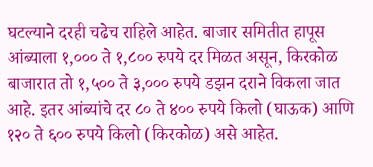घटल्याने दरही चढेच राहिले आहेत. बाजार समितीत हापूस आंब्याला १,००० ते १,८०० रुपये दर मिळत असून, किरकोळ बाजारात तो १,५०० ते ३,००० रुपये डझन दराने विकला जात आहे. इतर आंब्यांचे दर ८० ते ४०० रुपये किलो (घाऊक) आणि १२० ते ६०० रुपये किलो (किरकोळ) असे आहेत.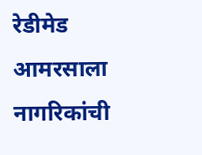रेडीमेड आमरसाला नागरिकांची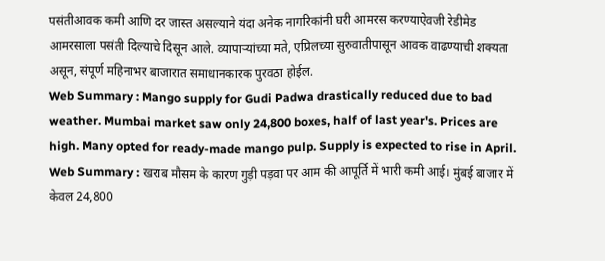पसंतीआवक कमी आणि दर जास्त असल्याने यंदा अनेक नागरिकांनी घरी आमरस करण्याऐवजी रेडीमेड आमरसाला पसंती दिल्याचे दिसून आले. व्यापाऱ्यांच्या मते, एप्रिलच्या सुरुवातीपासून आवक वाढण्याची शक्यता असून, संपूर्ण महिनाभर बाजारात समाधानकारक पुरवठा होईल.
Web Summary : Mango supply for Gudi Padwa drastically reduced due to bad weather. Mumbai market saw only 24,800 boxes, half of last year's. Prices are high. Many opted for ready-made mango pulp. Supply is expected to rise in April.
Web Summary : खराब मौसम के कारण गुड़ी पड़वा पर आम की आपूर्ति में भारी कमी आई। मुंबई बाजार में केवल 24,800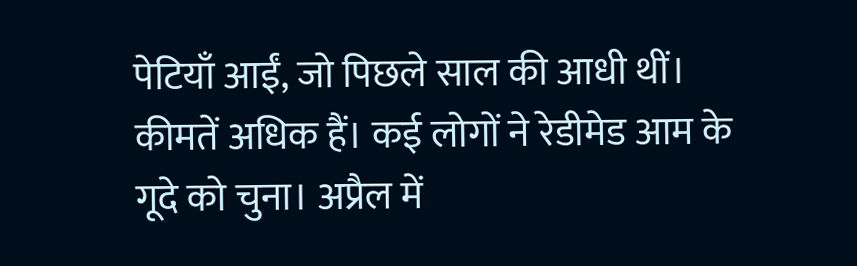पेटियाँ आईं, जो पिछले साल की आधी थीं। कीमतें अधिक हैं। कई लोगों ने रेडीमेड आम के गूदे को चुना। अप्रैल में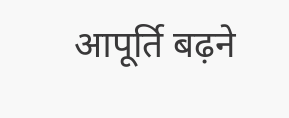आपूर्ति बढ़ने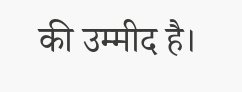की उम्मीद है।